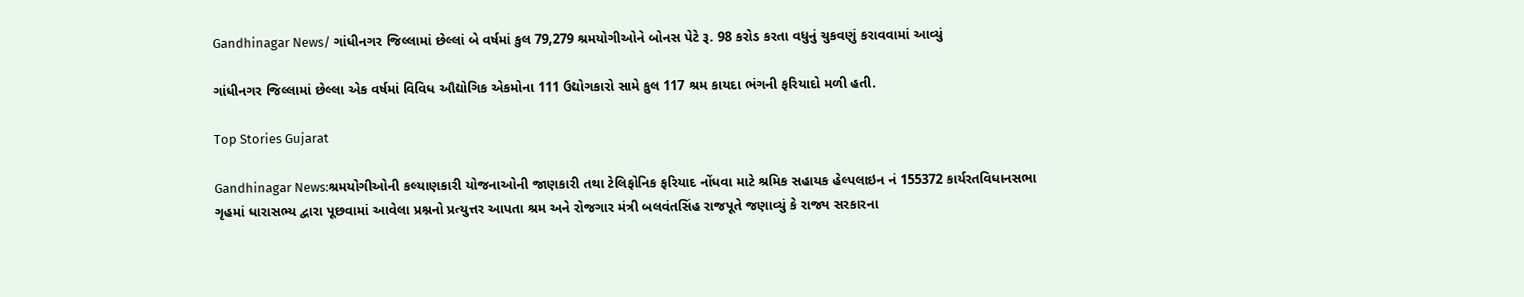Gandhinagar News/ ગાંધીનગર જિલ્લામાં છેલ્લાં બે વર્ષમાં કુલ 79,279 શ્રમયોગીઓને બોનસ પેટે રૂ. 98 કરોડ કરતા વધુનું ચુકવણું કરાવવામાં આવ્યું

ગાંધીનગર જિલ્લામાં છેલ્લા એક વર્ષમાં વિવિધ ઔદ્યોગિક એકમોના 111 ઉદ્યોગકારો સામે કુલ 117 શ્રમ કાયદા ભંગની ફરિયાદો મળી હતી.

Top Stories Gujarat

Gandhinagar News:શ્રમયોગીઓની કલ્યાણકારી યોજનાઓની જાણકારી તથા ટેલિફોનિક ફરિયાદ નોંધવા માટે શ્રમિક સહાયક હેલ્પલાઇન નં 155372 કાર્યરતવિધાનસભા ગૃહમાં ધારાસભ્ય દ્વારા પૂછવામાં આવેલા પ્રશ્નનો પ્રત્યુત્તર આપતા શ્રમ અને રોજગાર મંત્રી બલવંતસિંહ રાજપૂતે જણાવ્યું કે રાજ્ય સરકારના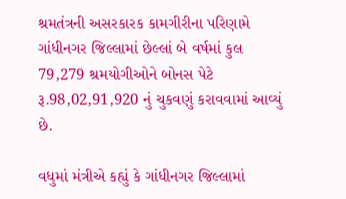શ્રમતંત્રની અસરકારક કામગીરીના પરિણામે ગાંધીનગર જિલ્લામાં છેલ્લાં બે વર્ષમાં કુલ 79,279 શ્રમયોગીઓને બોનસ પેટે રૂ.98,02,91,920 નું ચુકવણું કરાવવામાં આવ્યું છે.

વધુમાં મંત્રીએ કહ્યું કે ગાંધીનગર જિલ્લામાં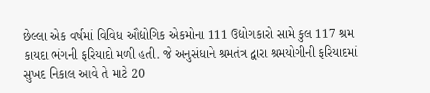છેલ્લા એક વર્ષમાં વિવિધ ઔદ્યોગિક એકમોના 111 ઉદ્યોગકારો સામે કુલ 117 શ્રમ કાયદા ભંગની ફરિયાદો મળી હતી. જે અનુસંધાને શ્રમતંત્ર દ્વારા શ્રમયોગીની ફરિયાદમાં સુખદ નિકાલ આવે તે માટે 20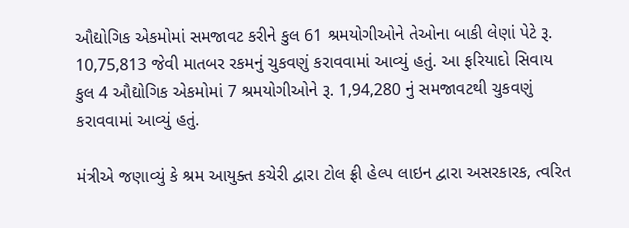ઔદ્યોગિક એકમોમાં સમજાવટ કરીને કુલ 61 શ્રમયોગીઓને તેઓના બાકી લેણાં પેટે રૂ. 10,75,813 જેવી માતબર રકમનું ચુકવણું કરાવવામાં આવ્યું હતું. આ ફરિયાદો સિવાય કુલ 4 ઔદ્યોગિક એકમોમાં 7 શ્રમયોગીઓને રૂ. 1,94,280 નું સમજાવટથી ચુકવણું કરાવવામાં આવ્યું હતું.

મંત્રીએ જણાવ્યું કે શ્રમ આયુક્ત કચેરી દ્વારા ટોલ ફ્રી હેલ્પ લાઇન દ્વારા અસરકારક, ત્વરિત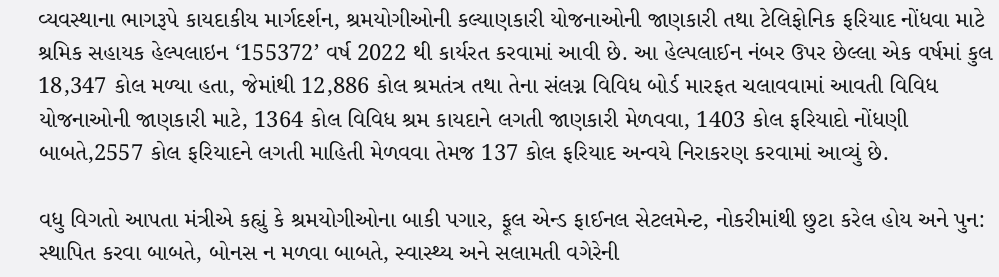વ્યવસ્થાના ભાગરૂપે કાયદાકીય માર્ગદર્શન, શ્રમયોગીઓની કલ્યાણકારી યોજનાઓની જાણકારી તથા ટેલિફોનિક ફરિયાદ નોંધવા માટે શ્રમિક સહાયક હેલ્પલાઇન ‘155372’ વર્ષ 2022 થી કાર્યરત કરવામાં આવી છે. આ હેલ્પલાઈન નંબર ઉપર છેલ્લા એક વર્ષમાં કુલ 18,347 કોલ મળ્યા હતા, જેમાંથી 12,886 કોલ શ્રમતંત્ર તથા તેના સંલગ્ન વિવિધ બોર્ડ મારફત ચલાવવામાં આવતી વિવિધ યોજનાઓની જાણકારી માટે, 1364 કોલ વિવિધ શ્રમ કાયદાને લગતી જાણકારી મેળવવા, 1403 કોલ ફરિયાદો નોંધણી બાબતે,2557 કોલ ફરિયાદને લગતી માહિતી મેળવવા તેમજ 137 કોલ ફરિયાદ અન્વયે નિરાકરણ કરવામાં આવ્યું છે.

વધુ વિગતો આપતા મંત્રીએ કહ્યું કે શ્રમયોગીઓના બાકી પગાર, ફૂલ એન્ડ ફાઈનલ સેટલમેન્ટ, નોકરીમાંથી છુટા કરેલ હોય અને પુન: સ્થાપિત કરવા બાબતે, બોનસ ન મળવા બાબતે, સ્વાસ્થ્ય અને સલામતી વગેરેની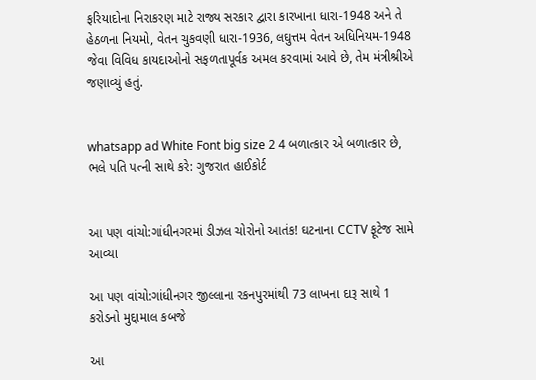ફરિયાદોના નિરાકરણ માટે રાજ્ય સરકાર દ્વારા કારખાના ધારા-1948 અને તે હેઠળના નિયમો, વેતન ચુકવણી ધારા-1936, લઘુત્તમ વેતન અધિનિયમ-1948 જેવા વિવિધ કાયદાઓનો સફળતાપૂર્વક અમલ કરવામાં આવે છે, તેમ મંત્રીશ્રીએ જણાવ્યું હતું.


whatsapp ad White Font big size 2 4 બળાત્કાર એ બળાત્કાર છે, ભલે પતિ પત્ની સાથે કરે: ગુજરાત હાઈકોર્ટ


આ પણ વાંચો:ગાંધીનગરમાં ડીઝલ ચોરોનો આતંક! ઘટનાના CCTV ફૂટેજ સામે આવ્યા

આ પણ વાંચો:ગાંધીનગર જીલ્લાના રકનપુરમાંથી 73 લાખના દારૂ સાથે 1 કરોડનો મુદ્દામાલ કબજે

આ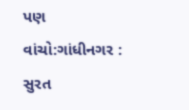પણ વાંચો:ગાંધીનગર : સુરત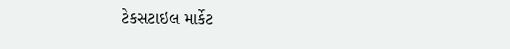ટેકસટાઇલ માર્કેટ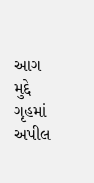આગ મુદ્દે ગૃહમાં અપીલ